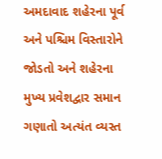અમદાવાદ શહેરના પૂર્વ અને પશ્ચિમ વિસ્તારોને જોડતો અને શહેરના મુખ્ય પ્રવેશદ્વાર સમાન ગણાતો અત્યંત વ્યસ્ત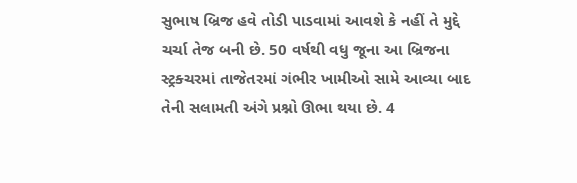સુભાષ બ્રિજ હવે તોડી પાડવામાં આવશે કે નહીં તે મુદ્દે ચર્ચા તેજ બની છે. 50 વર્ષથી વધુ જૂના આ બ્રિજના સ્ટ્રક્ચરમાં તાજેતરમાં ગંભીર ખામીઓ સામે આવ્યા બાદ તેની સલામતી અંગે પ્રશ્નો ઊભા થયા છે. 4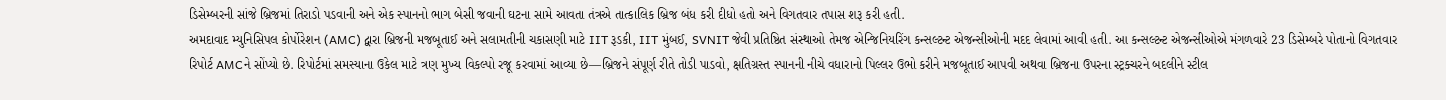ડિસેમ્બરની સાંજે બ્રિજમાં તિરાડો પડવાની અને એક સ્પાનનો ભાગ બેસી જવાની ઘટના સામે આવતા તંત્રએ તાત્કાલિક બ્રિજ બંધ કરી દીધો હતો અને વિગતવાર તપાસ શરૂ કરી હતી.
અમદાવાદ મ્યુનિસિપલ કોર્પોરેશન (AMC) દ્વારા બ્રિજની મજબૂતાઈ અને સલામતીની ચકાસણી માટે IIT રૂડકી, IIT મુંબઈ, SVNIT જેવી પ્રતિષ્ઠિત સંસ્થાઓ તેમજ એન્જિનિયરિંગ કન્સલ્ટન્ટ એજન્સીઓની મદદ લેવામાં આવી હતી. આ કન્સલ્ટન્ટ એજન્સીઓએ મંગળવારે 23 ડિસેમ્બરે પોતાનો વિગતવાર રિપોર્ટ AMCને સોંપ્યો છે. રિપોર્ટમાં સમસ્યાના ઉકેલ માટે ત્રણ મુખ્ય વિકલ્પો રજૂ કરવામાં આવ્યા છે—બ્રિજને સંપૂર્ણ રીતે તોડી પાડવો, ક્ષતિગ્રસ્ત સ્પાનની નીચે વધારાનો પિલ્લર ઉભો કરીને મજબૂતાઈ આપવી અથવા બ્રિજના ઉપરના સ્ટ્રક્ચરને બદલીને સ્ટીલ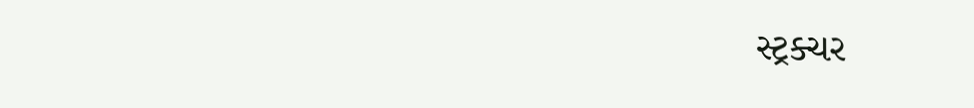સ્ટ્રક્ચર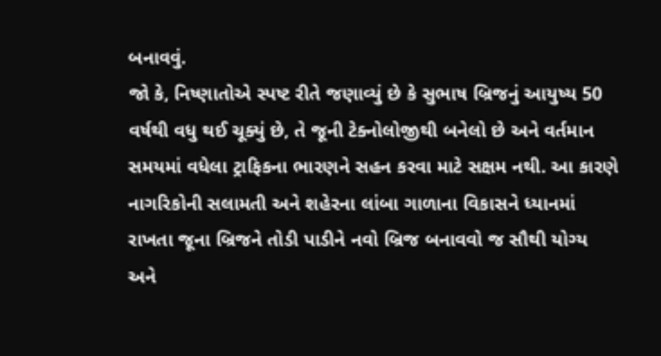બનાવવું.
જો કે, નિષ્ણાતોએ સ્પષ્ટ રીતે જણાવ્યું છે કે સુભાષ બ્રિજનું આયુષ્ય 50 વર્ષથી વધુ થઈ ચૂક્યું છે, તે જૂની ટેક્નોલોજીથી બનેલો છે અને વર્તમાન સમયમાં વધેલા ટ્રાફિકના ભારણને સહન કરવા માટે સક્ષમ નથી. આ કારણે નાગરિકોની સલામતી અને શહેરના લાંબા ગાળાના વિકાસને ધ્યાનમાં રાખતા જૂના બ્રિજને તોડી પાડીને નવો બ્રિજ બનાવવો જ સૌથી યોગ્ય અને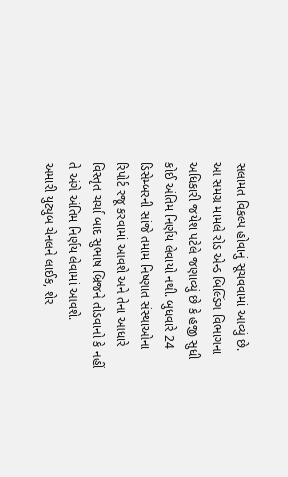સલામત વિકલ્પ હોવાનું સૂચવવામાં આવ્યું છે.
આ સમગ્ર મામલે રોડ એન્ડ બિલ્ડિંગ વિભાગના અધિકારી જયેશ પટેલે જણાવ્યું છે કે હજી સુધી કોઈ અંતિમ નિર્ણય લેવાયો નથી. બુધવારે 24 ડિસેમ્બરની સાંજે તમામ નિષ્ણાત સંસ્થાઓના રિપોર્ટ રજૂ કરવામાં આવશે અને તેના આધારે વિસ્તૃત ચર્ચા બાદ સુભાષ બ્રિજને તોડવાનો કે નહીં તે અંગે અંતિમ નિર્ણય લેવામાં આવશે.
અમારી યુટ્યુબ ચેનલને લાઈક, શેર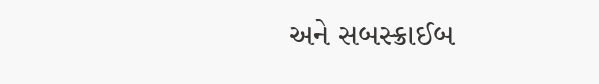અને સબસ્ક્રાઈબ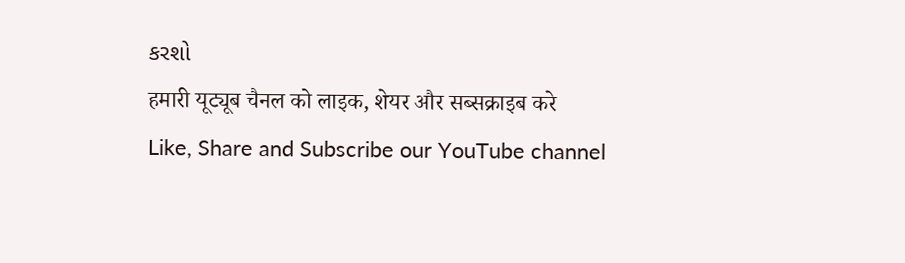કરશો
हमारी यूट्यूब चैनल को लाइक, शेयर और सब्सक्राइब करे
Like, Share and Subscribe our YouTube channel